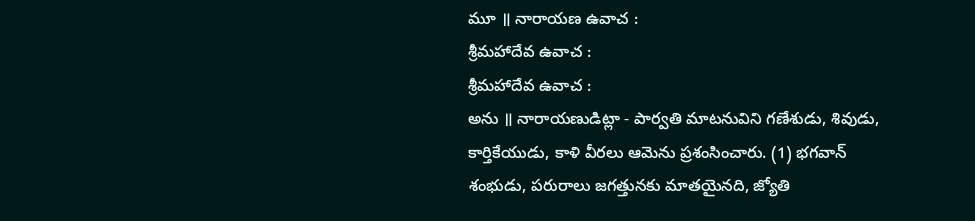మూ ॥ నారాయణ ఉవాచ :
శ్రీమహాదేవ ఉవాచ :
శ్రీమహాదేవ ఉవాచ :
అను ॥ నారాయణుడిట్లా - పార్వతి మాటనువిని గణేశుడు, శివుడు, కార్తికేయుడు, కాళి వీరలు ఆమెను ప్రశంసించారు. (1) భగవాన్ శంభుడు, పరురాలు జగత్తునకు మాతయైనది, జ్యోతి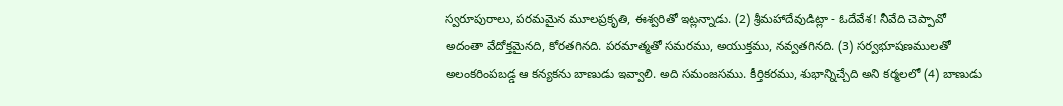స్వరూపురాలు, పరమమైన మూలప్రకృతి, ఈశ్వరితో ఇట్లన్నాడు. (2) శ్రీమహాదేవుడిట్లా - ఓదేవేశ! నీవేది చెప్పావో అదంతా వేదోక్తమైనది, కోరతగినది. పరమాత్మతో సమరము, అయుక్తము, నవ్వతగినది. (3) సర్వభూషణములతో అలంకరింపబడ్డ ఆ కన్యకను బాణుడు ఇవ్వాలి. అది సమంజసము. కీర్తికరము, శుభాన్నిచ్చేది అని కర్మలలో (4) బాణుడు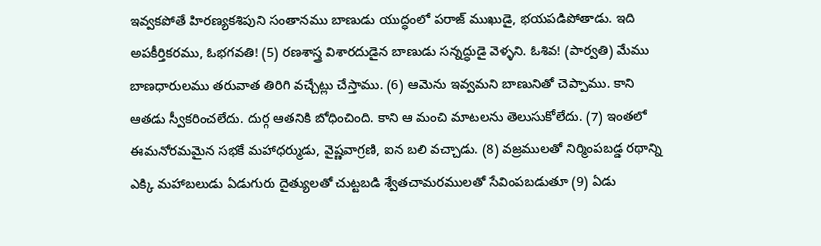ఇవ్వకపోతే హిరణ్యకశిపుని సంతానము బాణుడు యుద్ధంలో పరాజ్ ముఖుడై, భయపడిపోతాడు. ఇది అపకీర్తికరము, ఓభగవతి! (5) రణశాస్త్ర విశారదుడైన బాణుడు సన్నద్ధుడై వెళ్ళని. ఓశివ! (పార్వతి) మేము బాణధారులము తరువాత తిరిగి వచ్చేట్లు చేస్తాము. (6) ఆమెను ఇవ్వమని బాణునితో చెప్పాము. కాని ఆతడు స్వీకరించలేదు. దుర్గ ఆతనికి బోధించింది. కాని ఆ మంచి మాటలను తెలుసుకోలేదు. (7) ఇంతలో ఈమనోరమమైన సభకే మహాధర్ముడు, వైష్ణవాగ్రణి, ఐన బలి వచ్చాడు. (8) వజ్రములతో నిర్మింపబడ్డ రథాన్ని ఎక్కి మహాబలుడు ఏడుగురు దైత్యులతో చుట్టబడి శ్వేతచామరములతో సేవింపబడుతూ (9) ఏడు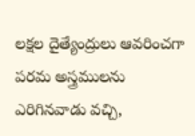లక్షల దైత్యేంద్రులు ఆవరించగా పరమ అస్త్రములను ఎరిగినవాడు వచ్చి,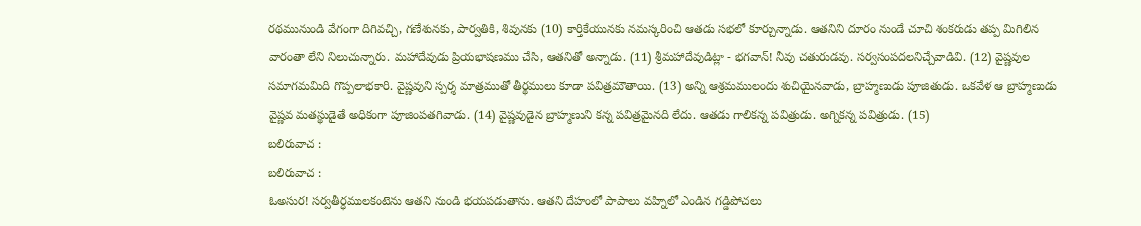రథమునుండి వేగంగా దిగివచ్చి, గణేశునకు, పార్వతికి, శివునకు (10) కార్తికేయునకు నమస్కరించి ఆతడు సభలో కూర్చున్నాడు. ఆతనిని దూరం నుండే చూచి శంకరుడు తప్ప మిగిలిన వారంతా లేని నిలుచున్నారు. మహాదేవుడు ప్రియభాషణము చేసి, ఆతనితో అన్నాడు. (11) శ్రీమహాదేవుడిట్లా - భగవాన్! నీవు చతురుడవు. సర్వసంపదలనిచ్చేవాడివి. (12) వైష్ణవుల సమాగమమిది గొప్పలాభకారి. వైష్ణవుని స్పర్శ మాత్రముతో తీర్థములు కూడా పవిత్రమౌతాయి. (13) అన్ని ఆశ్రమములందు శుచియైనవాడు, బ్రాహ్మణుడు పూజితుడు. ఒకవేళ ఆ బ్రాహ్మణుడు వైష్ణవ మతస్థుడైతే అధికంగా పూజింపతగివాడు. (14) వైష్ణవుడైన బ్రాహ్మణుని కన్న పవిత్రమైనది లేదు. ఆతడు గాలికన్న పవిత్రుడు. అగ్నికన్న పవిత్రుడు. (15)
బలిరువాచ :
బలిరువాచ :
ఓఅసుర! సర్వతీర్ధములకంటెను ఆతని నుండి భయపడుతాను. ఆతని దేహంలో పాపాలు వహ్నిలో ఎండిన గడ్డిపోచలు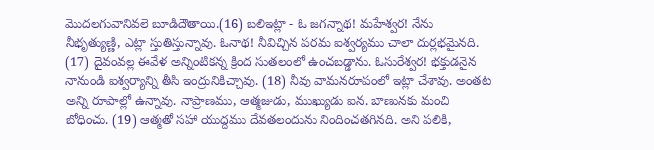మొదలగువానివలె బూడిదౌతాయి.(16) బలిఇట్లా - ఓ జగన్నాథ! మహేశ్వర! నేను నీభృత్యుణ్ణి, ఎట్లా స్తుతిస్తున్నావు. ఓనాథ! నీవిచ్చిన పరమ ఐశ్వర్యము చాలా దుర్లభమైనది. (17) దైవంవల్ల ఈవేళ అన్నింటికన్న క్రింద సుతలంలో ఉంచబడ్డాను. ఓసురేశ్వర! భక్తుడనైన నానుండి ఐశ్వర్యాన్ని తీసి ఇంద్రునికిచ్చావు. (18) నీవు వామనరూపంలో ఇట్లా చేశావు. అంతట అన్ని రూపాల్లో ఉన్నావు. నాప్రాణము, ఆత్మజుడు, ముఖ్యుడు ఐన. బాణునకు మంచి బోధించు. (19) ఆత్మతో సహా యుద్దము దేవతలందును నిందించతగినది. అని పలికి,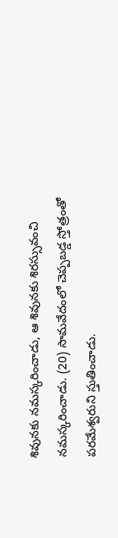శివునకు నమస్కరించాడు, ఆ శివునకు శిరస్సువంచి నమస్కరించాడు. (20) సామవేదంలో చెప్పబడ్డ స్తోత్రంతో పరమేశ్వరుని స్తుతించాడు.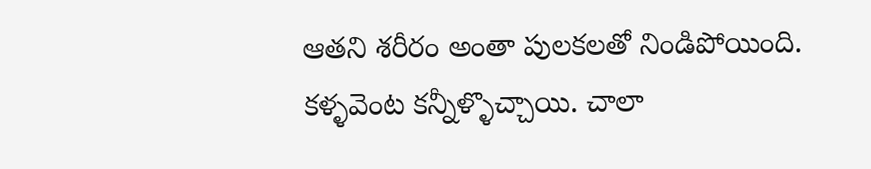ఆతని శరీరం అంతా పులకలతో నిండిపోయింది. కళ్ళవెంట కన్నీళ్ళొచ్చాయి. చాలా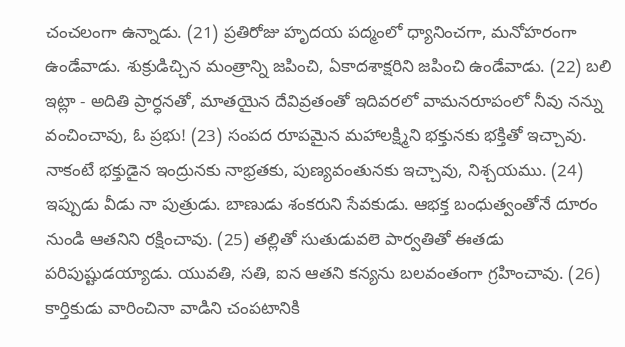చంచలంగా ఉన్నాడు. (21) ప్రతిరోజు హృదయ పద్మంలో ధ్యానించగా, మనోహరంగా ఉండేవాడు. శుక్రుడిచ్చిన మంత్రాన్ని జపించి, ఏకాదశాక్షరిని జపించి ఉండేవాడు. (22) బలి ఇట్లా - అదితి ప్రార్ధనతో, మాతయైన దేవివ్రతంతో ఇదివరలో వామనరూపంలో నీవు నన్ను వంచించావు, ఓ ప్రభు! (23) సంపద రూపమైన మహాలక్ష్మిని భక్తునకు భక్తితో ఇచ్చావు. నాకంటే భక్తుడైన ఇంద్రునకు నాభ్రతకు, పుణ్యవంతునకు ఇచ్చావు, నిశ్చయము. (24) ఇప్పుడు వీడు నా పుత్రుడు. బాణుడు శంకరుని సేవకుడు. ఆభక్త బంధుత్వంతోనే దూరం నుండి ఆతనిని రక్షించావు. (25) తల్లితో సుతుడువలె పార్వతితో ఈతడు పరిపుష్టుడయ్యాడు. యువతి, సతి, ఐన ఆతని కన్యను బలవంతంగా గ్రహించావు. (26) కార్తికుడు వారించినా వాడిని చంపటానికి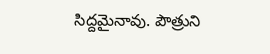సిద్దమైనావు. పౌత్రుని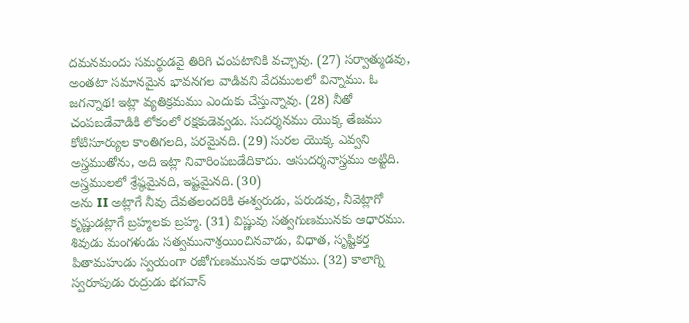దమనమందు సమర్థుడవై తిరిగి చంపటానికి వచ్చావు. (27) సర్వాత్ముడవు, అంతటా సమానమైన భావనగల వాడివని వేదములలో విన్నాము. ఓ జగన్నాథ! ఇట్లా వ్యతిక్రమము ఎందుకు చేస్తున్నావు. (28) నీతో చంపబడేవాడికి లోకంలో రక్షకుడెవ్వడు. సుదర్శనము యొక్క తేజము కోటిసూర్యుల కాంతిగలది, పరమైనది. (29) సురల యొక్క ఎవ్వని అస్త్రముతోను, అది ఇట్లా నివారింపబడేదికాదు. ఆసుదర్శనాస్త్రము అట్టిది. అస్త్రములలో శ్రేష్ఠమైనది, ఇష్టమైనది. (30)
అను II అట్లాగే నీవు దేవతలందరికి ఈశ్వరుడు, పరుడవు, నీవెట్లాగో కృష్ణుడట్లాగే బ్రహ్మలకు బ్రహ్మ. (31) విష్ణువు సత్వగుణమునకు ఆధారము. శివుడు మంగళుడు సత్వమునాశ్రయించినవాడు, విధాత, సృష్టికర్త పితామహుడు స్వయంగా రజోగుణమునకు ఆధారము. (32) కాలాగ్ని స్వరూపుడు రుద్రుడు భగవాన్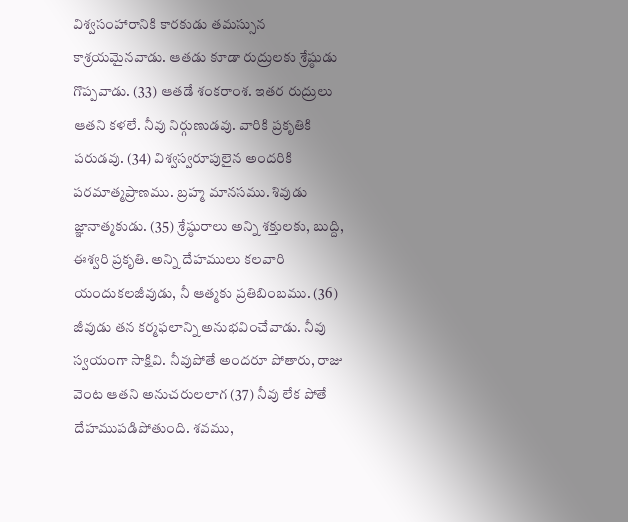విశ్వసంహారానికి కారకుడు తమస్సున కాశ్రయమైనవాడు. ఆతడు కూడా రుద్రులకు శ్రేష్ఠుడు గొప్పవాడు. (33) ఆతడే శంకరాంశ. ఇతర రుద్రులు ఆతని కళలే. నీవు నిర్గుణుడవు. వారికి ప్రకృతికి పరుడవు. (34) విశ్వస్వరూపులైన అందరికి పరమాత్మప్రాణము. బ్రహ్మ మానసము. శివుడు జ్ఞానాత్మకుడు. (35) శ్రేష్ఠురాలు అన్ని శక్తులకు, బుద్ది, ఈశ్వరి ప్రకృతి. అన్ని దేహములు కలవారి యందుకలజీవుడు, నీ ఆత్మకు ప్రతిబింబము. (36) జీవుడు తన కర్మఫలాన్ని అనుభవించేవాడు. నీవు స్వయంగా సాక్షివి. నీవుపోతే అందరూ పోతారు, రాజు వెంట ఆతని అనుచరులలాగ (37) నీవు లేక పోతే దేహముపడిపోతుంది. శవము,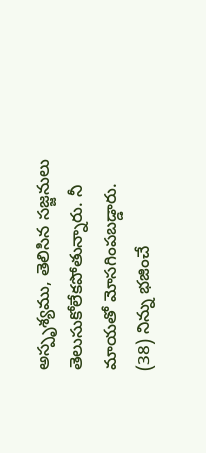అస్పృశ్యము, తెలిసిన సజ్జనులు తెలుసుకోలేకపోతున్నారు. నీ మాయతో మోసగింపబడ్డారు. (38) నిన్ను భజించే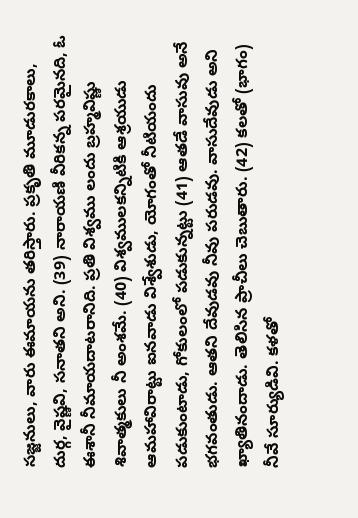సజ్జనులు, వారు ఈమాయను తరిస్తారు. ప్రకృతి మూడురకాలు, దుర్గ, వైష్ణవి, సనాతని అని. (39) నారాయణి వీరికన్న పరమైనది, ఓ ఈశానీ నీమాయదాటరానిది. ప్రతి విశ్వము లందు బ్రహ్మవిష్ణు శివాత్మకులు నీ అంశమే. (40) విశ్వములకన్నిటికి ఆశ్రయుడు ఆమహావిరాట్టు ఐనవాడు విశ్వేశుడు, యోగంతో నీటియందు పడుకుంటాడు, గోకులంలో పడుకున్నట్టు (41) ఆతడే వాసువు అనే భగవంతుడు. ఆతని దేవుడవు నీవు పరుడవు. వాసుదేవుడు అని ఖ్యాతినందాడు. తెలిసిన ప్రాచీలు చెబుతారు. (42) కలతో (భాగం) నీవే సూర్యుడివి. కళతో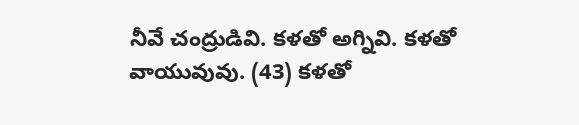నీవే చంద్రుడివి. కళతో అగ్నివి. కళతో వాయువువు. (43) కళతో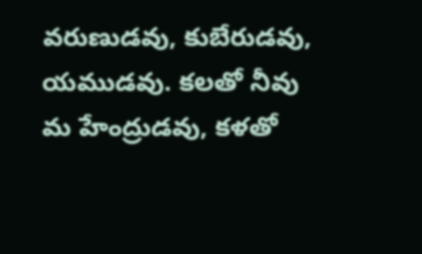వరుణుడవు, కుబేరుడవు, యముడవు. కలతో నీవు మ హేంద్రుడవు, కళతో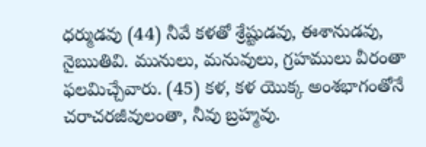ధర్ముడవు (44) నీవే కళతో శ్రేష్టుడవు, ఈశానుడవు, నైఋతివి. మునులు, మనువులు, గ్రహములు వీరంతా ఫలమిచ్చేవారు. (45) కళ, కళ యొక్క అంశభాగంతోనే చరాచరజీవులంతా, నీవు బ్రహ్మవు.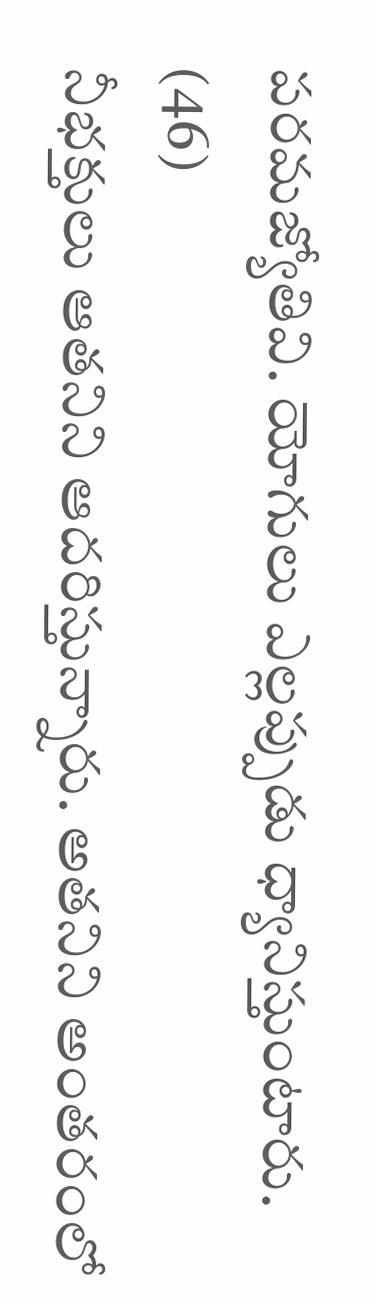పరమజ్యోతివి. యోగులు ఎల్లప్పుడు ధ్యానిస్తుంటారు. (46)
నీభక్తులు ఆతనిని ఆదరిస్తున్నారు. అతనిని అంతరంలో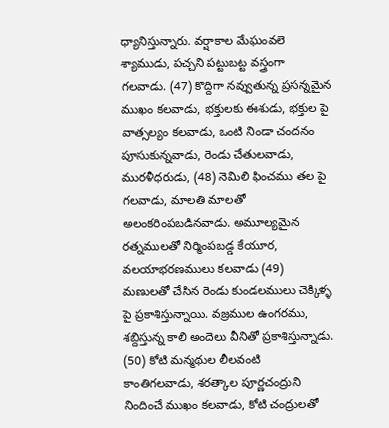ధ్యానిస్తున్నారు. వర్షాకాల మేఘంవలె శ్యాముడు, పచ్చని పట్టుబట్ట వస్త్రంగా గలవాడు. (47) కొద్దిగా నవ్వుతున్న ప్రసన్నమైన ముఖం కలవాడు, భక్తులకు ఈశుడు, భక్తుల పై వాత్సల్యం కలవాడు, ఒంటి నిండా చందనం పూసుకున్నవాడు, రెండు చేతులవాడు, మురళీధరుడు, (48) నెమిలి ఫించము తల పై గలవాడు, మాలతి మాలతో అలంకరింపబడినవాడు. అమూల్యమైన రత్నములతో నిర్మింపబడ్డ కేయూర, వలయాభరణములు కలవాడు (49) మణులతో చేసిన రెండు కుండలములు చెక్కిళ్ళ పై ప్రకాశిస్తున్నాయి. వజ్రముల ఉంగరము, శబ్దిస్తున్న కాలి అందెలు వీనితో ప్రకాశిస్తున్నాడు. (50) కోటి మన్మథుల లీలవంటి కాంతిగలవాడు, శరత్కాల పూర్ణచంద్రుని నిందించే ముఖం కలవాడు, కోటి చంద్రులతో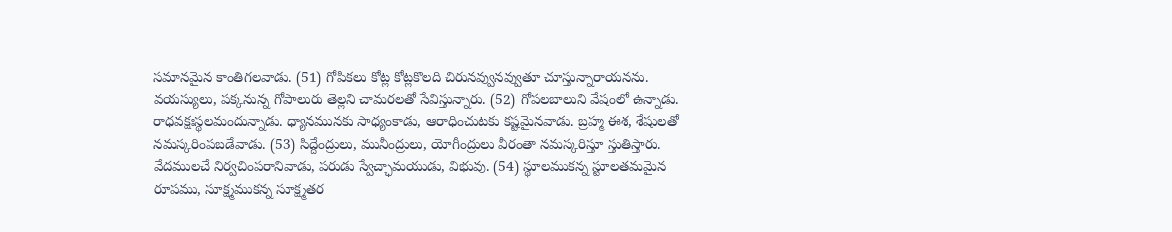సమానమైన కాంతిగలవాడు. (51) గోపికలు కోట్ల కోట్లకొలది చిరునవ్వునవ్వుతూ చూస్తున్నారాయనను. వయస్యులు, పక్కనున్న గోపాలురు తెల్లని చామరలతో సేవిస్తున్నారు. (52) గోపలబాలుని వేషంలో ఉన్నాడు. రాధవక్షఃస్థలమందున్నాడు. ధ్యానమునకు సాధ్యంకాడు, ఆరాధించుటకు కష్టమైనవాడు. బ్రహ్మ ఈశ, శేషులతో నమస్కరింపబడేవాడు. (53) సిద్దేంద్రులు, మునీంద్రులు, యోగీంద్రులు వీరంతా నమస్కరిస్తూ స్తుతిస్తారు. వేదములచే నిర్వచింపరానివాడు, పరుడు స్వేచ్ఛామయుడు, విభువు. (54) స్థూలముకన్న స్టూలతమమైన రూపము, సూక్ష్మముకన్న సూక్ష్మతర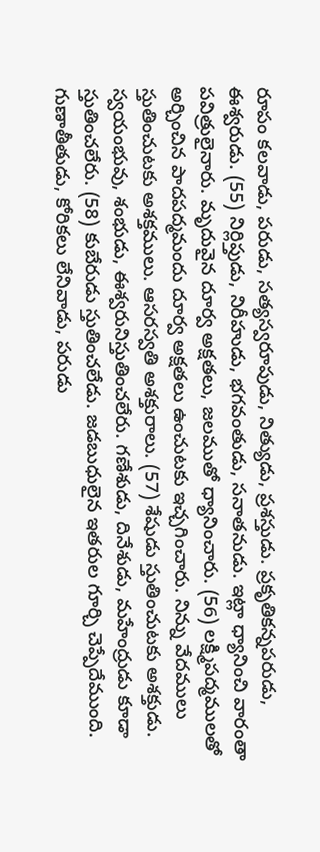రూపం కలవాడు, పరుడు, సత్యస్వరూపుడు, నిత్యుడు, ప్రశస్తుడు. ప్రకృతికన్నపరుడు, ఈశ్వరుడు. (55) నిర్లిప్తుడు, నిరీహుడు, భగవంతుడు, సనాతనుడు. ఇట్లా ధ్యానించి వారంతా పవిత్రులైనారు. మృదువైన దూర్వ అక్షతలు, జలముతో ధ్యానించారు. (56) లక్ష్మిపద్మములతో అర్చించిన పాదపద్మమందు దూర్వ అక్షతలు ఉంచుటకు ఇచ్చగించారు. నిన్ను వేదములు స్తుతించుటకు అశక్తములు. ఆసరస్వతి అశక్తురాలు. (57) శేషుడు స్తుతించుటకు అశక్తుడు. స్వయంభువు, శంభుడు, ఈశ్వరునిస్తుతించలేరు. గణేశుడు, దినేశుడు, మహేంద్రుడు కూడా స్తుతించలేరు. (58) కుబేరుడు స్తుతించలేడు. జడబుధులైన ఇతరుల గూర్చి చెప్పేదేముంది. గుణాతీతుడు, కోరికలు లేనివాడు, పరుడు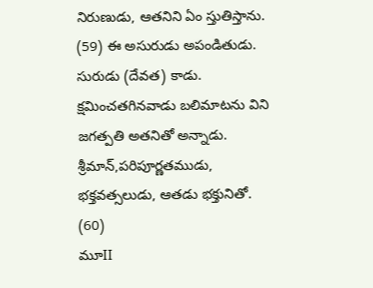నిరుణుడు, ఆతనిని ఏం స్తుతిస్తాను. (59) ఈ అసురుడు అపండితుడు. సురుడు (దేవత) కాడు. క్షమించతగినవాడు బలిమాటను విని జగత్పతి అతనితో అన్నాడు. శ్రీమాన్,పరిపూర్ణతముడు, భక్తవత్సలుడు, ఆతడు భక్తునితో. (60)
మూII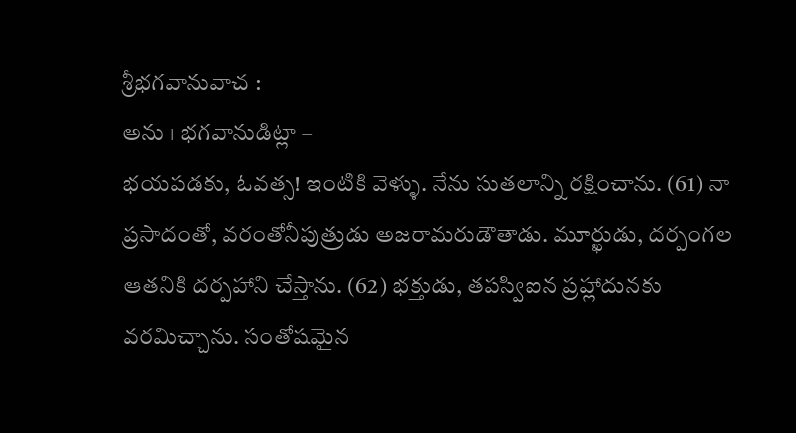శ్రీభగవానువాచ :
అను । భగవానుడిట్లా –
భయపడకు, ఓవత్స! ఇంటికి వెళ్ళు. నేను సుతలాన్ని రక్షించాను. (61) నా ప్రసాదంతో, వరంతోనీపుత్రుడు అజరామరుడౌతాడు. మూర్ఖుడు, దర్పంగల ఆతనికి దర్పహాని చేస్తాను. (62) భక్తుడు, తపస్విఐన ప్రహ్లాదునకు వరమిచ్చాను. సంతోషమైన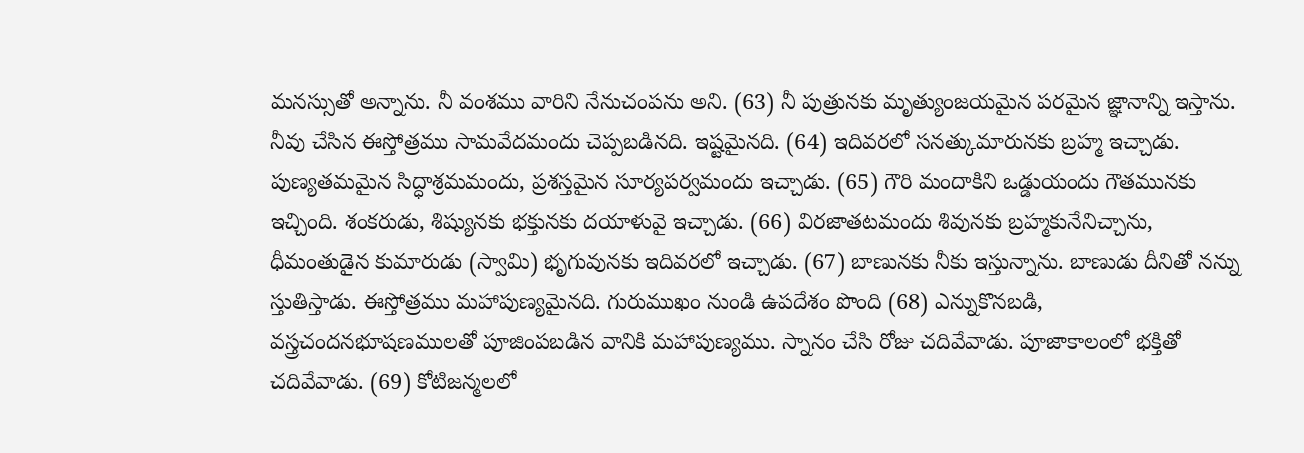మనస్సుతో అన్నాను. నీ వంశము వారిని నేనుచంపను అని. (63) నీ పుత్రునకు మృత్యుంజయమైన పరమైన జ్ఞానాన్ని ఇస్తాను. నీవు చేసిన ఈస్తోత్రము సామవేదమందు చెప్పబడినది. ఇష్టమైనది. (64) ఇదివరలో సనత్కుమారునకు బ్రహ్మ ఇచ్చాడు. పుణ్యతమమైన సిద్ధాశ్రమమందు, ప్రశస్తమైన సూర్యపర్వమందు ఇచ్చాడు. (65) గౌరి మందాకిని ఒడ్డుయందు గౌతమునకు ఇచ్చింది. శంకరుడు, శిష్యునకు భక్తునకు దయాళువై ఇచ్చాడు. (66) విరజాతటమందు శివునకు బ్రహ్మకునేనిచ్చాను, ధీమంతుడైన కుమారుడు (స్వామి) భృగువునకు ఇదివరలో ఇచ్చాడు. (67) బాణునకు నీకు ఇస్తున్నాను. బాణుడు దీనితో నన్ను స్తుతిస్తాడు. ఈస్తోత్రము మహాపుణ్యమైనది. గురుముఖం నుండి ఉపదేశం పొంది (68) ఎన్నుకొనబడి, వస్త్రచందనభూషణములతో పూజింపబడిన వానికి మహాపుణ్యము. స్నానం చేసి రోజు చదివేవాడు. పూజాకాలంలో భక్తితో చదివేవాడు. (69) కోటిజన్మలలో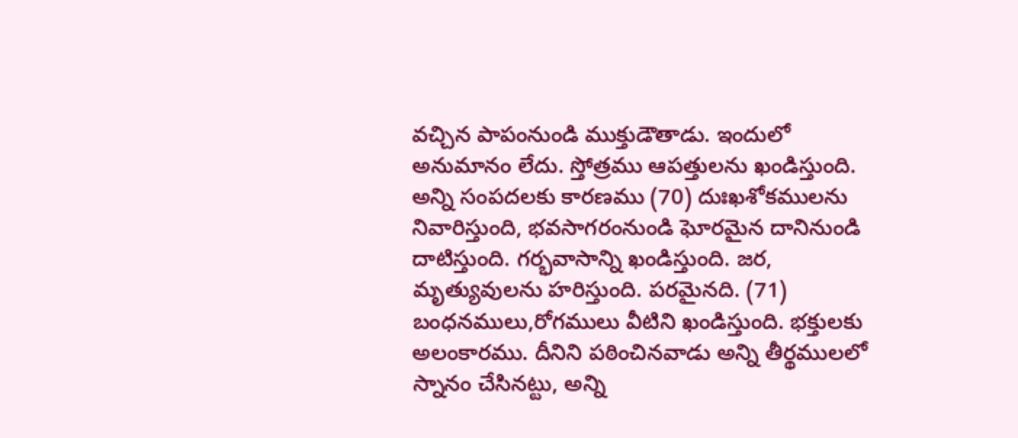వచ్చిన పాపంనుండి ముక్తుడౌతాడు. ఇందులో అనుమానం లేదు. స్తోత్రము ఆపత్తులను ఖండిస్తుంది. అన్ని సంపదలకు కారణము (70) దుఃఖశోకములను నివారిస్తుంది, భవసాగరంనుండి ఘోరమైన దానినుండి దాటిస్తుంది. గర్భవాసాన్ని ఖండిస్తుంది. జర, మృత్యువులను హరిస్తుంది. పరమైనది. (71) బంధనములు,రోగములు వీటిని ఖండిస్తుంది. భక్తులకు అలంకారము. దీనిని పఠించినవాడు అన్ని తీర్థములలో స్నానం చేసినట్టు, అన్ని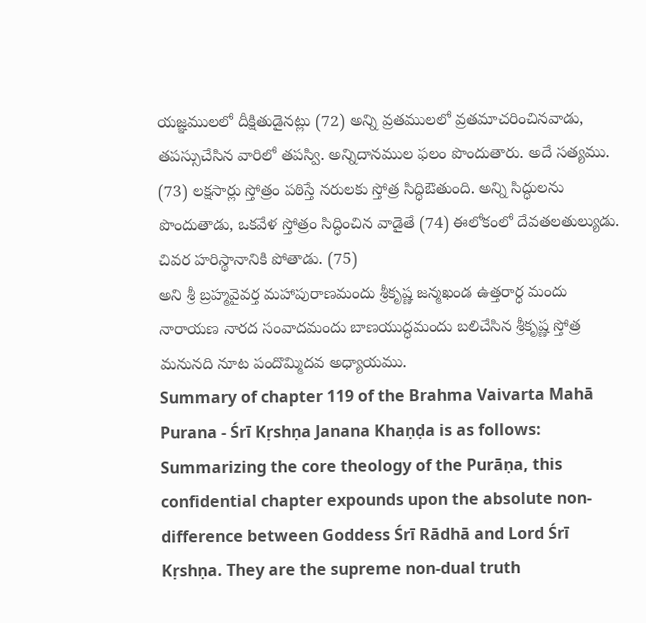యజ్ఞములలో దీక్షితుడైనట్లు (72) అన్ని వ్రతములలో వ్రతమాచరించినవాడు, తపస్సుచేసిన వారిలో తపస్వి. అన్నిదానముల ఫలం పొందుతారు. అదే సత్యము. (73) లక్షసార్లు స్తోత్రం పఠిస్తే నరులకు స్తోత్ర సిద్ధిఔతుంది. అన్ని సిద్ధులను పొందుతాడు, ఒకవేళ స్తోత్రం సిద్ధించిన వాడైతే (74) ఈలోకంలో దేవతలతుల్యుడు. చివర హరిస్థానానికి పోతాడు. (75)
అని శ్రీ బ్రహ్మవైవర్త మహాపురాణమందు శ్రీకృష్ణ జన్మఖండ ఉత్తరార్ధ మందు నారాయణ నారద సంవాదమందు బాణయుద్ధమందు బలిచేసిన శ్రీకృష్ణ స్తోత్ర మనునది నూట పందొమ్మిదవ అధ్యాయము.
Summary of chapter 119 of the Brahma Vaivarta Mahā Purana - Śrī Kṛshṇa Janana Khaṇḍa is as follows:
Summarizing the core theology of the Purāṇa, this confidential chapter expounds upon the absolute non-difference between Goddess Śrī Rādhā and Lord Śrī Kṛshṇa. They are the supreme non-dual truth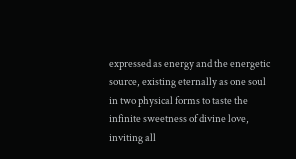expressed as energy and the energetic source, existing eternally as one soul in two physical forms to taste the infinite sweetness of divine love, inviting all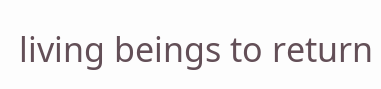living beings to return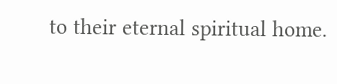to their eternal spiritual home.